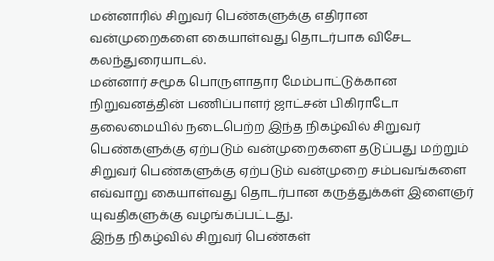மன்னாரில் சிறுவர் பெண்களுக்கு எதிரான வன்முறைகளை கையாள்வது தொடர்பாக விசேட கலந்துரையாடல்.
மன்னார் சமூக பொருளாதார மேம்பாட்டுக்கான நிறுவனத்தின் பணிப்பாளர் ஜாட்சன் பிகிராடோ தலைமையில் நடைபெற்ற இந்த நிகழ்வில் சிறுவர் பெண்களுக்கு ஏற்படும் வன்முறைகளை தடுப்பது மற்றும் சிறுவர் பெண்களுக்கு ஏற்படும் வன்முறை சம்பவங்களை எவ்வாறு கையாள்வது தொடர்பான கருத்துக்கள் இளைஞர் யுவதிகளுக்கு வழங்கப்பட்டது.
இந்த நிகழ்வில் சிறுவர் பெண்கள்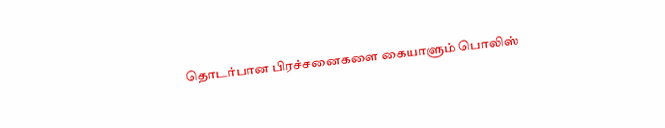தொடர்பான பிரச்சனைகளை கையாளும் பொலிஸ்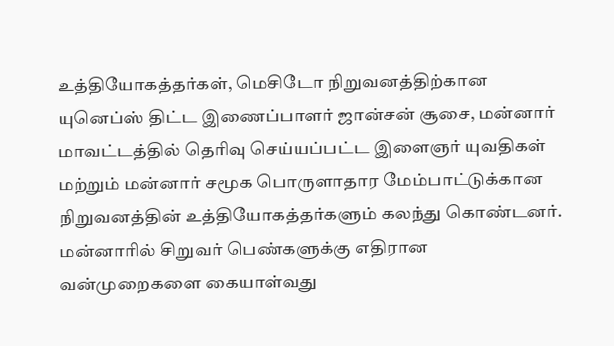உத்தியோகத்தர்கள், மெசிடோ நிறுவனத்திற்கான யுனெப்ஸ் திட்ட இணைப்பாளர் ஜான்சன் சூசை, மன்னார் மாவட்டத்தில் தெரிவு செய்யப்பட்ட இளைஞர் யுவதிகள் மற்றும் மன்னார் சமூக பொருளாதார மேம்பாட்டுக்கான நிறுவனத்தின் உத்தியோகத்தர்களும் கலந்து கொண்டனர்.
மன்னாரில் சிறுவர் பெண்களுக்கு எதிரான வன்முறைகளை கையாள்வது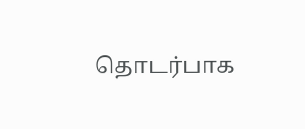தொடர்பாக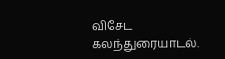விசேட கலந்துரையாடல்.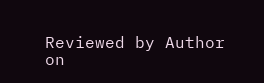Reviewed by Author
on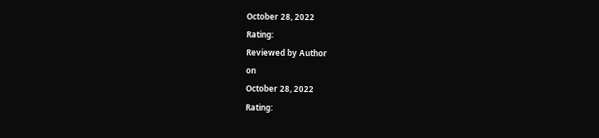October 28, 2022
Rating:
Reviewed by Author
on
October 28, 2022
Rating: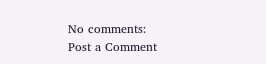No comments:
Post a Comment